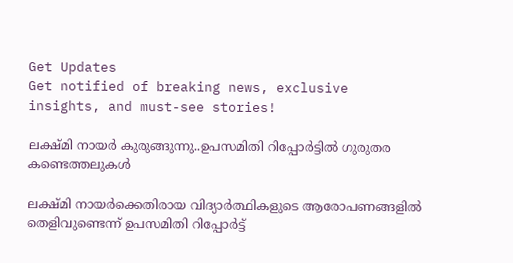Get Updates
Get notified of breaking news, exclusive insights, and must-see stories!

ലക്ഷ്മി നായര്‍ കുരുങ്ങുന്നു..ഉപസമിതി റിപ്പോര്‍ട്ടില്‍ ഗുരുതര കണ്ടെത്തലുകള്‍

ലക്ഷ്മി നായർക്കെതിരായ വിദ്യാർത്ഥികളുടെ ആരോപണങ്ങളിൽ തെളിവുണ്ടെന്ന് ഉപസമിതി റിപ്പോർട്ട്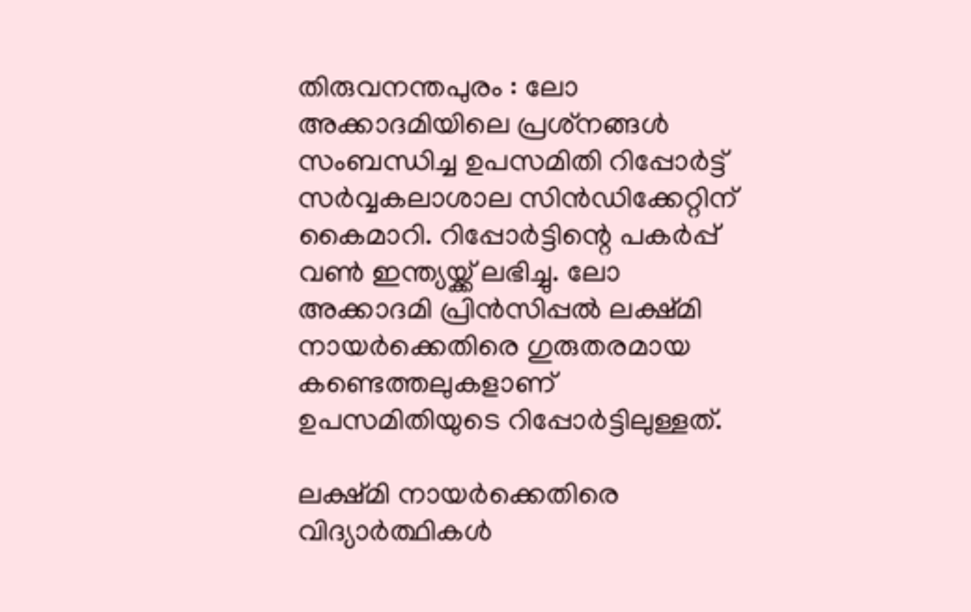തിരുവനന്തപുരം : ലോ അക്കാദമിയിലെ പ്രശ്‌നങ്ങള്‍ സംബന്ധിച്ച ഉപസമിതി റിപ്പോര്‍ട്ട് സര്‍വ്വകലാശാല സിന്‍ഡിക്കേറ്റിന് കൈമാറി. റിപ്പോര്‍ട്ടിന്റെ പകര്‍പ്പ് വണ്‍ ഇന്ത്യയ്ക്ക് ലഭിച്ചു. ലോ അക്കാദമി പ്രിന്‍സിപ്പല്‍ ലക്ഷ്മി നായര്‍ക്കെതിരെ ഗുരുതരമായ കണ്ടെത്തലുകളാണ് ഉപസമിതിയുടെ റിപ്പോര്‍ട്ടിലുള്ളത്.

ലക്ഷ്മി നായര്‍ക്കെതിരെ വിദ്യാര്‍ത്ഥികള്‍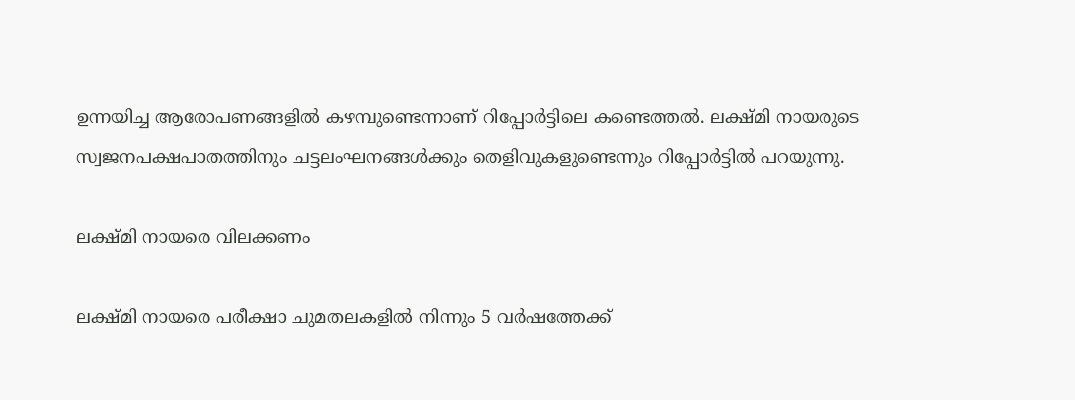ഉന്നയിച്ച ആരോപണങ്ങളില്‍ കഴമ്പുണ്ടെന്നാണ് റിപ്പോര്‍ട്ടിലെ കണ്ടെത്തല്‍. ലക്ഷ്മി നായരുടെ സ്വജനപക്ഷപാതത്തിനും ചട്ടലംഘനങ്ങള്‍ക്കും തെളിവുകളുണ്ടെന്നും റിപ്പോര്‍ട്ടില്‍ പറയുന്നു.

ലക്ഷ്മി നായരെ വിലക്കണം

ലക്ഷ്മി നായരെ പരീക്ഷാ ചുമതലകളില്‍ നിന്നും 5 വര്‍ഷത്തേക്ക്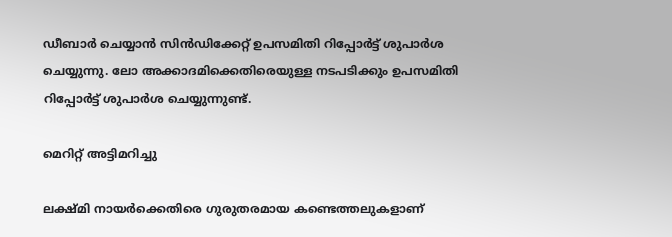ഡീബാര്‍ ചെയ്യാന്‍ സിന്‍ഡിക്കേറ്റ് ഉപസമിതി റിപ്പോര്‍ട്ട് ശുപാര്‍ശ ചെയ്യുന്നു. ലോ അക്കാദമിക്കെതിരെയുള്ള നടപടിക്കും ഉപസമിതി റിപ്പോര്‍ട്ട് ശുപാര്‍ശ ചെയ്യുന്നുണ്ട്.

മെറിറ്റ് അട്ടിമറിച്ചു

ലക്ഷ്മി നായര്‍ക്കെതിരെ ഗുരുതരമായ കണ്ടെത്തലുകളാണ്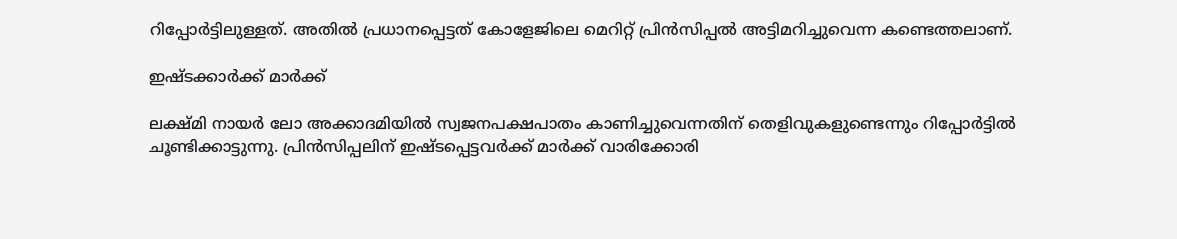റിപ്പോർട്ടിലുള്ളത്. അതില്‍ പ്രധാനപ്പെട്ടത് കോളേജിലെ മെറിറ്റ് പ്രിന്‍സിപ്പല്‍ അട്ടിമറിച്ചുവെന്ന കണ്ടെത്തലാണ്.

ഇഷ്ടക്കാർക്ക് മാർക്ക്

ലക്ഷ്മി നായര്‍ ലോ അക്കാദമിയില്‍ സ്വജനപക്ഷപാതം കാണിച്ചുവെന്നതിന് തെളിവുകളുണ്ടെന്നും റിപ്പോര്‍ട്ടിൽ ചൂണ്ടിക്കാട്ടുന്നു. പ്രിന്‍സിപ്പലിന് ഇഷ്ടപ്പെട്ടവര്‍ക്ക് മാര്‍ക്ക് വാരിക്കോരി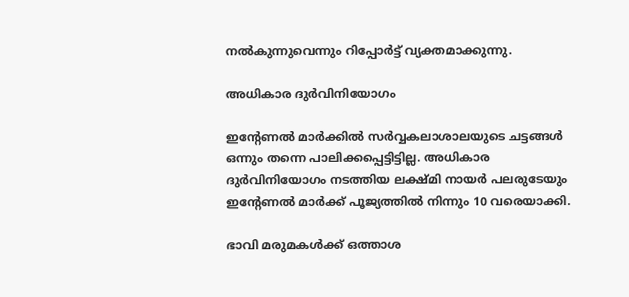നല്‍കുന്നുവെന്നും റിപ്പോര്‍ട്ട് വ്യക്തമാക്കുന്നു.

അധികാര ദുർവിനിയോഗം

ഇന്റേണല്‍ മാര്‍ക്കില്‍ സര്‍വ്വകലാശാലയുടെ ചട്ടങ്ങള്‍ ഒന്നും തന്നെ പാലിക്കപ്പെട്ടിട്ടില്ല. അധികാര ദുര്‍വിനിയോഗം നടത്തിയ ലക്ഷ്മി നായര്‍ പലരുടേയും ഇന്റേണല്‍ മാര്‍ക്ക് പൂജ്യത്തില്‍ നിന്നും 10 വരെയാക്കി.

ഭാവി മരുമകൾക്ക് ഒത്താശ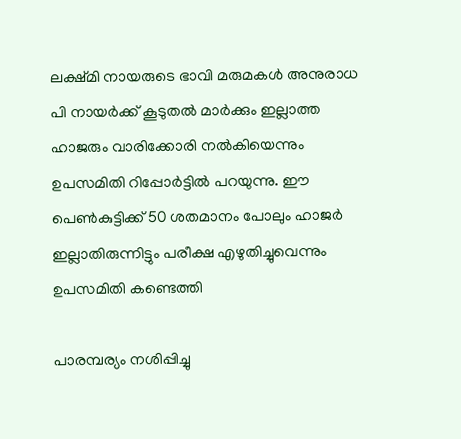ലക്ഷ്മി നായരുടെ ഭാവി മരുമകള്‍ അനുരാധ പി നായര്‍ക്ക് കൂടുതല്‍ മാര്‍ക്കും ഇല്ലാത്ത ഹാജരും വാരിക്കോരി നല്‍കിയെന്നും ഉപസമിതി റിപ്പോര്‍ട്ടില്‍ പറയുന്നു. ഈ പെണ്‍കുട്ടിക്ക് 50 ശതമാനം പോലും ഹാജര്‍ ഇല്ലാതിരുന്നിട്ടും പരീക്ഷ എഴുതിച്ചുവെന്നും ഉപസമിതി കണ്ടെത്തി

പാരമ്പര്യം നശിപ്പിച്ചു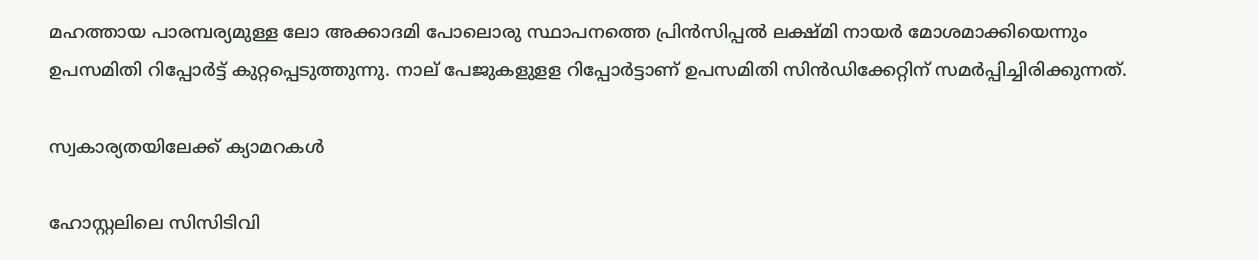മഹത്തായ പാരമ്പര്യമുള്ള ലോ അക്കാദമി പോലൊരു സ്ഥാപനത്തെ പ്രിന്‍സിപ്പല്‍ ലക്ഷ്മി നായര്‍ മോശമാക്കിയെന്നും ഉപസമിതി റിപ്പോര്‍ട്ട് കുറ്റപ്പെടുത്തുന്നു. നാല് പേജുകളുളള റിപ്പോര്‍ട്ടാണ് ഉപസമിതി സിന്‍ഡിക്കേറ്റിന് സമര്‍പ്പിച്ചിരിക്കുന്നത്.

സ്വകാര്യതയിലേക്ക് ക്യാമറകള്‍

ഹോസ്റ്റലിലെ സിസിടിവി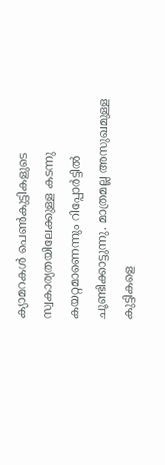ക്യാമറകള്‍ പെണ്‍കുട്ടികളുടെ സ്വകാര്യതയിലേക്കുള്ള കടന്നു കയറ്റമാണെന്നും റിപ്പോര്‍ട്ടില്‍ ചൂണ്ടിക്കാട്ടുന്നു. മാത്രമല്ല അസുഖമുള്ള കുട്ടികളെ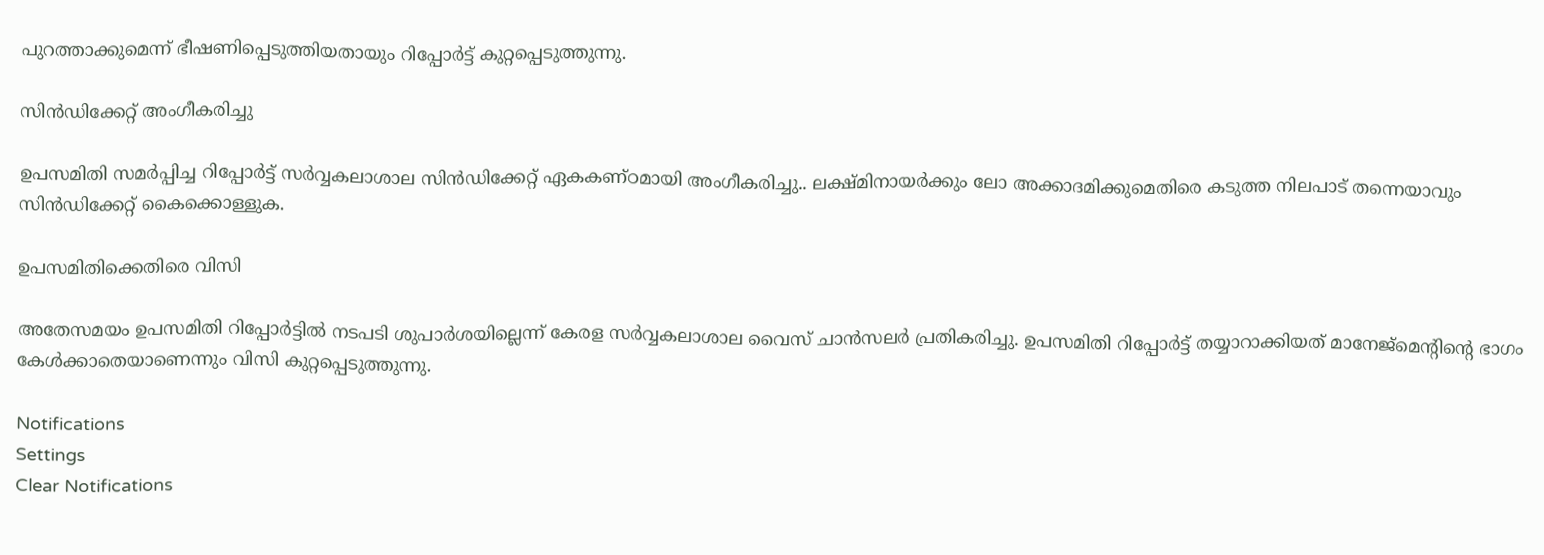പുറത്താക്കുമെന്ന് ഭീഷണിപ്പെടുത്തിയതായും റിപ്പോര്‍ട്ട് കുറ്റപ്പെടുത്തുന്നു.

സിന്‍ഡിക്കേറ്റ് അംഗീകരിച്ചു

ഉപസമിതി സമര്‍പ്പിച്ച റിപ്പോര്‍ട്ട് സര്‍വ്വകലാശാല സിന്‍ഡിക്കേറ്റ് ഏകകണ്ഠമായി അംഗീകരിച്ചു.. ലക്ഷ്മിനായര്‍ക്കും ലോ അക്കാദമിക്കുമെതിരെ കടുത്ത നിലപാട് തന്നെയാവും സിന്‍ഡിക്കേറ്റ് കൈക്കൊള്ളുക.

ഉപസമിതിക്കെതിരെ വിസി

അതേസമയം ഉപസമിതി റിപ്പോര്‍ട്ടില്‍ നടപടി ശുപാര്‍ശയില്ലെന്ന് കേരള സര്‍വ്വകലാശാല വൈസ് ചാന്‍സലര്‍ പ്രതികരിച്ചു. ഉപസമിതി റിപ്പോര്‍ട്ട് തയ്യാറാക്കിയത് മാനേജ്‌മെന്റിന്റെ ഭാഗം കേള്‍ക്കാതെയാണെന്നും വിസി കുറ്റപ്പെടുത്തുന്നു.

Notifications
Settings
Clear Notifications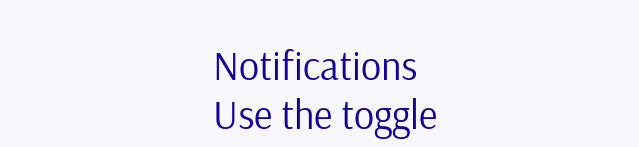Notifications
Use the toggle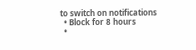to switch on notifications
  • Block for 8 hours
  •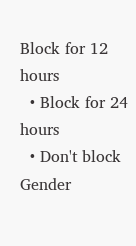Block for 12 hours
  • Block for 24 hours
  • Don't block
Gender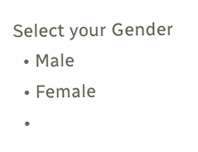Select your Gender
  • Male
  • Female
  •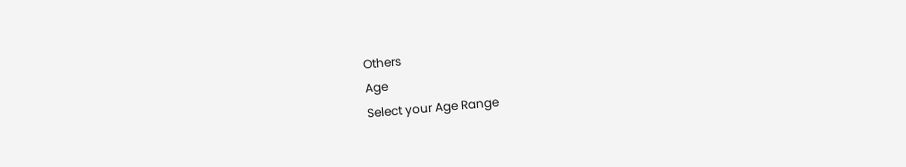Others
Age
Select your Age Range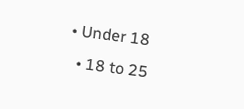• Under 18
  • 18 to 25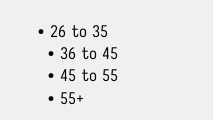• 26 to 35
  • 36 to 45
  • 45 to 55
  • 55+